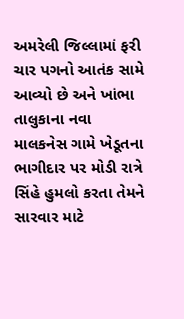અમરેલી જિલ્લામાં ફરી ચાર પગનો આતંક સામે આવ્યો છે અને ખાંભા તાલુકાના નવા માલકનેસ ગામે ખેડૂતના ભાગીદાર પર મોડી રાત્રે સિંહે હુમલો કરતા તેમને સારવાર માટે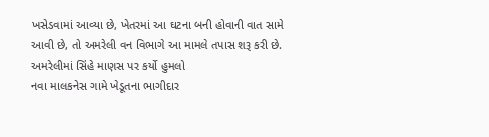ખસેડવામાં આવ્યા છે, ખેતરમાં આ ઘટના બની હોવાની વાત સામે આવી છે, તો અમરેલી વન વિભાગે આ મામલે તપાસ શરૂ કરી છે.
અમરેલીમાં સિંહે માણસ પર કર્યો હુમલો
નવા માલકનેસ ગામે ખેડૂતના ભાગીદાર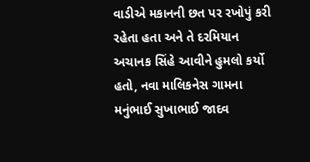વાડીએ મકાનની છત પર રખોપું કરી રહેતા હતા અને તે દરમિયાન અચાનક સિંહે આવીને હુમલો કર્યો હતો, નવા માલિકનેસ ગામના મનુંભાઈ સુખાભાઈ જાદવ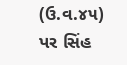(ઉ.વ.૪૫) પર સિંહ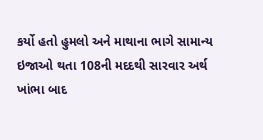કર્યો હતો હુમલો અને માથાના ભાગે સામાન્ય ઇજાઓ થતા 108ની મદદથી સારવાર અર્થ ખાંભા બાદ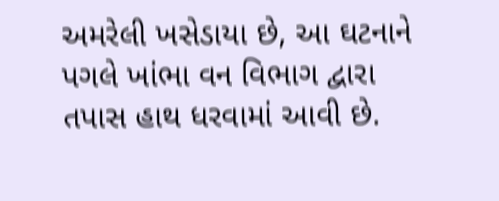અમરેલી ખસેડાયા છે, આ ઘટનાને પગલે ખાંભા વન વિભાગ દ્વારા તપાસ હાથ ધરવામાં આવી છે.